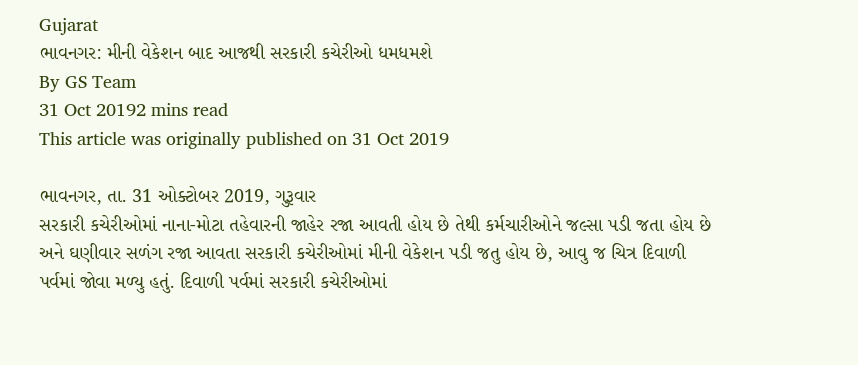Gujarat
ભાવનગર: મીની વેકેશન બાદ આજથી સરકારી કચેરીઓ ધમધમશે
By GS Team
31 Oct 20192 mins read
This article was originally published on 31 Oct 2019

ભાવનગર, તા. 31 ઓક્ટોબર 2019, ગુરૂવાર
સરકારી કચેરીઓમાં નાના-મોટા તહેવારની જાહેર રજા આવતી હોય છે તેથી કર્મચારીઓને જલ્સા પડી જતા હોય છે અને ઘણીવાર સળંગ રજા આવતા સરકારી કચેરીઓમાં મીની વેકેશન પડી જતુ હોય છે, આવુ જ ચિત્ર દિવાળી પર્વમાં જોવા મળ્યુ હતું. દિવાળી પર્વમાં સરકારી કચેરીઓમાં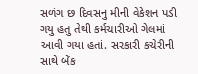સળંગ છ દિવસનુ મીની વેકેશન પડી ગયુ હતુ તેથી કર્મચારીઓ ગેલમાં આવી ગયા હતાં. સરકારી કચેરીની સાથે બેંક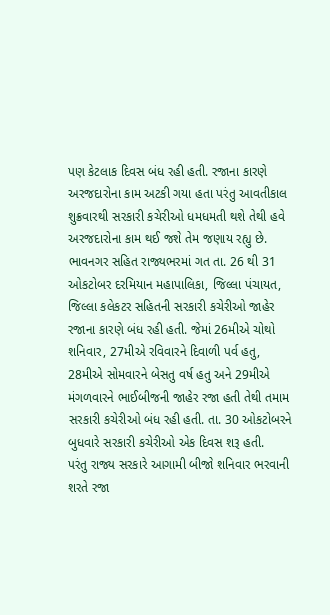પણ કેટલાક દિવસ બંધ રહી હતી. રજાના કારણે અરજદારોના કામ અટકી ગયા હતા પરંતુ આવતીકાલ શુક્રવારથી સરકારી કચેરીઓ ધમધમતી થશે તેથી હવે અરજદારોના કામ થઈ જશે તેમ જણાય રહ્યુ છે.
ભાવનગર સહિત રાજ્યભરમાં ગત તા. 26 થી 31 ઓકટોબર દરમિયાન મહાપાલિકા, જિલ્લા પંચાયત, જિલ્લા કલેકટર સહિતની સરકારી કચેરીઓ જાહેર રજાના કારણે બંધ રહી હતી. જેમાં 26મીએ ચોથો શનિવાર, 27મીએ રવિવારને દિવાળી પર્વ હતુ, 28મીએ સોમવારને બેસતુ વર્ષ હતુ અને 29મીએ મંગળવારને ભાઈબીજની જાહેર રજા હતી તેથી તમામ સરકારી કચેરીઓ બંધ રહી હતી. તા. 30 ઓકટોબરને બુધવારે સરકારી કચેરીઓ એક દિવસ શરૂ હતી.
પરંતુ રાજ્ય સરકારે આગામી બીજો શનિવાર ભરવાની શરતે રજા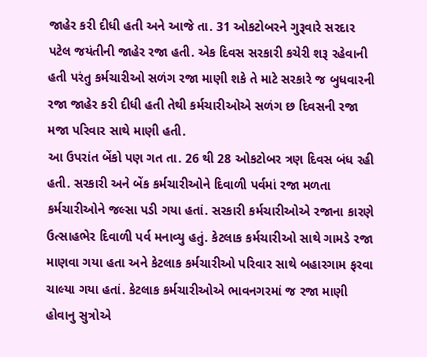જાહેર કરી દીધી હતી અને આજે તા. 31 ઓકટોબરને ગુરૂવારે સરદાર પટેલ જયંતીની જાહેર રજા હતી. એક દિવસ સરકારી કચેરી શરૂ રહેવાની હતી પરંતુ કર્મચારીઓ સળંગ રજા માણી શકે તે માટે સરકારે જ બુધવારની રજા જાહેર કરી દીધી હતી તેથી કર્મચારીઓએ સળંગ છ દિવસની રજા મજા પરિવાર સાથે માણી હતી.
આ ઉપરાંત બેંકો પણ ગત તા. 26 થી 28 ઓકટોબર ત્રણ દિવસ બંધ રહી હતી. સરકારી અને બેંક કર્મચારીઓને દિવાળી પર્વમાં રજા મળતા કર્મચારીઓને જલ્સા પડી ગયા હતાં. સરકારી કર્મચારીઓએ રજાના કારણે ઉત્સાહભેર દિવાળી પર્વ મનાવ્યુ હતું. કેટલાક કર્મચારીઓ સાથે ગામડે રજા માણવા ગયા હતા અને કેટલાક કર્મચારીઓ પરિવાર સાથે બહારગામ ફરવા ચાલ્યા ગયા હતાં. કેટલાક કર્મચારીઓએ ભાવનગરમાં જ રજા માણી હોવાનુ સુત્રોએ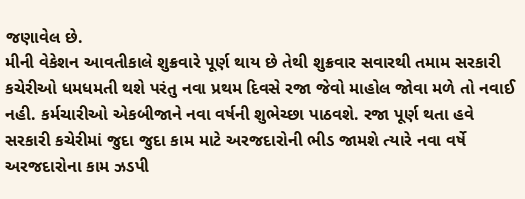જણાવેલ છે.
મીની વેકેશન આવતીકાલે શુક્રવારે પૂર્ણ થાય છે તેથી શુક્રવાર સવારથી તમામ સરકારી કચેરીઓ ધમધમતી થશે પરંતુ નવા પ્રથમ દિવસે રજા જેવો માહોલ જોવા મળે તો નવાઈ નહી. કર્મચારીઓ એકબીજાને નવા વર્ષની શુભેચ્છા પાઠવશે. રજા પૂર્ણ થતા હવે સરકારી કચેરીમાં જુદા જુદા કામ માટે અરજદારોની ભીડ જામશે ત્યારે નવા વર્ષે અરજદારોના કામ ઝડપી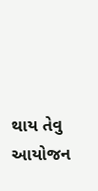થાય તેવુ આયોજન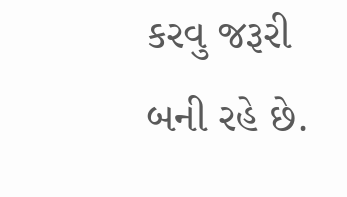કરવુ જરૂરી બની રહે છે.